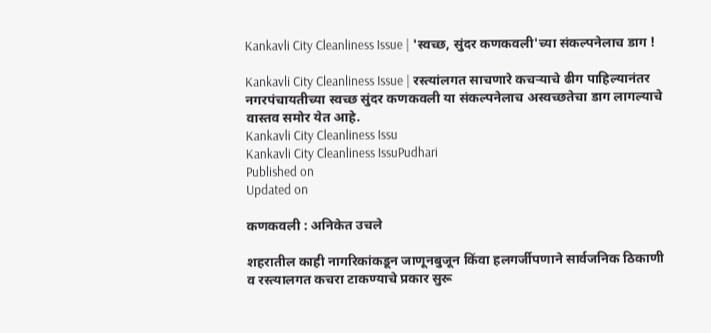Kankavli City Cleanliness Issue | 'स्वच्छ, सुंदर कणकवली'च्या संकल्पनेलाच डाग !

Kankavli City Cleanliness Issue | रस्त्यांलगत साचणारे कचऱ्याचे ढीग पाहिल्यानंतर नगरपंचायतीच्या स्वच्छ सुंदर कणकवली या संकल्पनेलाच अस्वच्छतेचा डाग लागल्याचे वास्तव समोर येत आहे.
Kankavli City Cleanliness Issu
Kankavli City Cleanliness IssuPudhari
Published on
Updated on

कणकवली : अनिकेत उचले

शहरातील काही नागरिकांकडून जाणूनबुजून किंवा हलगर्जीपणाने सार्वजनिक ठिकाणी व रस्त्यालगत कचरा टाकण्याचे प्रकार सुरू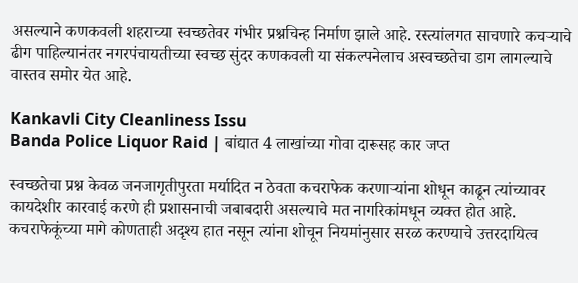असल्याने कणकवली शहराच्या स्वच्छतेवर गंभीर प्रश्नचिन्ह निर्माण झाले आहे. रस्त्यांलगत साचणारे कचऱ्याचे ढीग पाहिल्यानंतर नगरपंचायतीच्या स्वच्छ सुंदर कणकवली या संकल्पनेलाच अस्वच्छतेचा डाग लागल्याचे वास्तव समोर येत आहे.

Kankavli City Cleanliness Issu
Banda Police Liquor Raid | बांद्यात 4 लाखांच्या गोवा दारूसह कार जप्त

स्वच्छतेचा प्रश्न केवळ जनजागृतीपुरता मर्यादित न ठेवता कचराफेक करणाऱ्यांना शोधून काढून त्यांच्यावर कायदेशीर कारवाई करणे ही प्रशासनाची जबाबदारी असल्याचे मत नागरिकांमधून व्यक्त होत आहे. कचराफेकूंच्या मागे कोणताही अदृश्य हात नसून त्यांना शोचून नियमांनुसार सरळ करण्याचे उत्तरदायित्व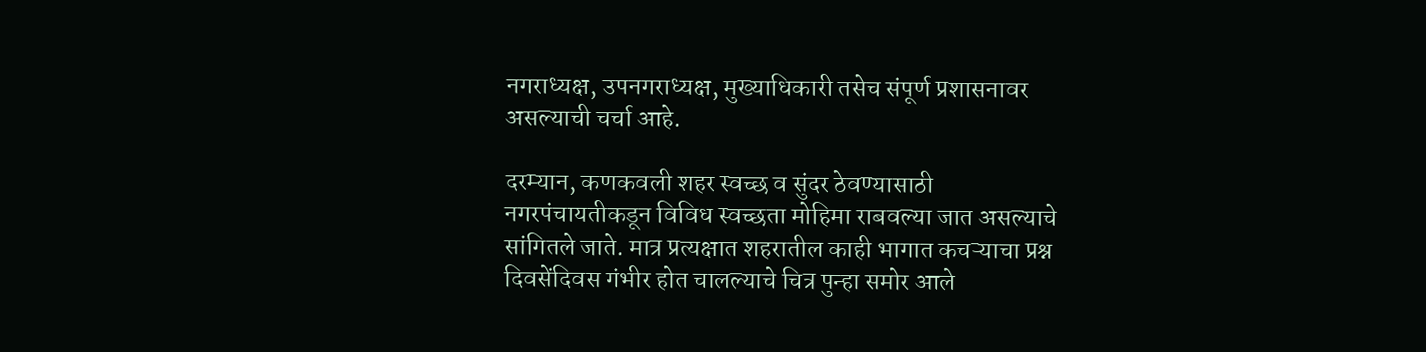नगराध्यक्ष, उपनगराध्यक्ष, मुख्याधिकारी तसेच संपूर्ण प्रशासनावर असल्याची चर्चा आहे.

दरम्यान, कणकवली शहर स्वच्छ व सुंदर ठेवण्यासाठी नगरपंचायतीकडून विविध स्वच्छता मोहिमा राबवल्या जात असल्याचे सांगितले जाते. मात्र प्रत्यक्षात शहरातील काही भागात कचऱ्याचा प्रश्न दिवसेंदिवस गंभीर होत चालल्याचे चित्र पुन्हा समोर आले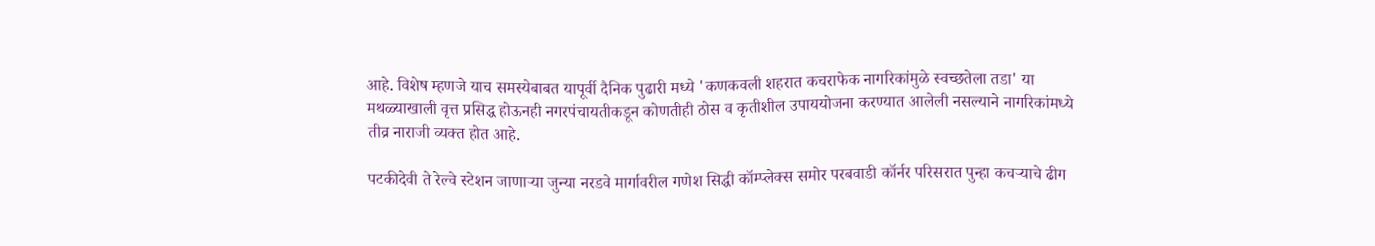आहे. विशेष म्हणजे याच समस्येबाबत यापूर्वी दैनिक पुढारी मध्ये 'कणकवली शहरात कचराफेक नागरिकांमुळे स्वच्छतेला तडा' या मथळ्याखाली वृत्त प्रसिद्ध होऊनही नगरपंचायतीकडून कोणतीही ठोस व कृतीशील उपाययोजना करण्यात आलेली नसल्याने नागरिकांमध्ये तीव्र नाराजी व्यक्त होत आहे.

पटकीदेवी ते रेल्वे स्टेशन जाणाऱ्या जुन्या नरडवे मार्गावरील गणेश सिद्धी कॉम्प्लेक्स समोर परबवाडी कॉर्नर परिसरात पुन्हा कचऱ्याचे ढीग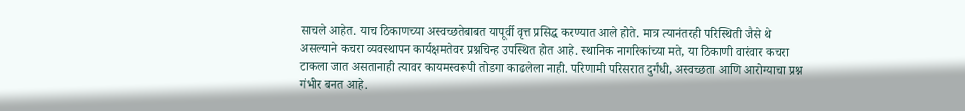साचले आहेत. याच ठिकाणच्या अस्वच्छतेबाबत यापूर्वी वृत्त प्रसिद्ध करण्यात आले होते. मात्र त्यानंतरही परिस्थिती जैसे थे असल्याने कचरा व्यवस्थापन कार्यक्षमतेवर प्रश्नचिन्ह उपस्थित होत आहे. स्थानिक नागरिकांच्या मते, या ठिकाणी वारंवार कचरा टाकला जात असतानाही त्यावर कायमस्वरूपी तोडगा काढलेला नाही. परिणामी परिसरात दुर्गंधी, अस्वच्छता आणि आरोग्याचा प्रश्न गंभीर बनत आहे.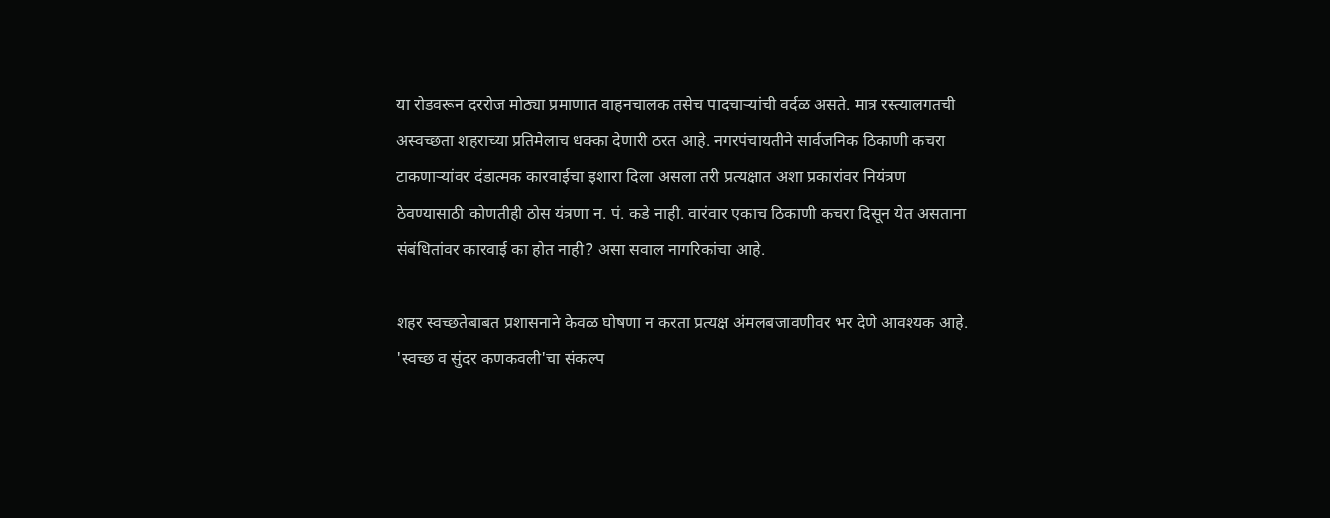या रोडवरून दररोज मोठ्या प्रमाणात वाहनचालक तसेच पादचाऱ्यांची वर्दळ असते. मात्र रस्त्यालगतची अस्वच्छता शहराच्या प्रतिमेलाच धक्का देणारी ठरत आहे. नगरपंचायतीने सार्वजनिक ठिकाणी कचरा टाकणाऱ्यांवर दंडात्मक कारवाईचा इशारा दिला असला तरी प्रत्यक्षात अशा प्रकारांवर नियंत्रण ठेवण्यासाठी कोणतीही ठोस यंत्रणा न. पं. कडे नाही. वारंवार एकाच ठिकाणी कचरा दिसून येत असताना संबंधितांवर कारवाई का होत नाही? असा सवाल नागरिकांचा आहे.

शहर स्वच्छतेबाबत प्रशासनाने केवळ घोषणा न करता प्रत्यक्ष अंमलबजावणीवर भर देणे आवश्यक आहे. 'स्वच्छ व सुंदर कणकवली'चा संकल्प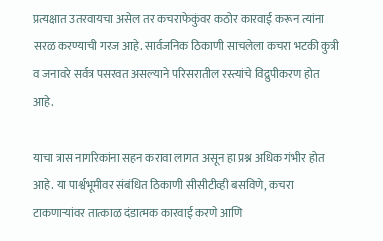प्रत्यक्षात उतरवायचा असेल तर कचराफेकुंवर कठोर कारवाई करून त्यांना सरळ करण्याची गरज आहे. सार्वजनिक ठिकाणी साचलेला कचरा भटकी कुत्री व जनावरे सर्वत्र पसरवत असल्याने परिसरातील रस्त्यांचे विद्रुपीकरण होत आहे.

याचा त्रास नागरिकांना सहन करावा लागत असून हा प्रश्न अधिक गंभीर होत आहे. या पार्श्वभूमीवर संबंधित ठिकाणी सीसीटीव्ही बसविणे, कचरा टाकणाऱ्यांवर तात्काळ दंडात्मक कारवाई करणे आणि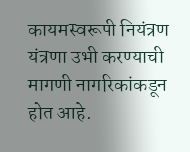कायमस्वरूपी नियंत्रण यंत्रणा उभी करण्याची मागणी नागरिकांकडून होत आहे.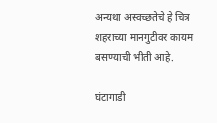अन्यथा अस्वच्छतेचे हे चित्र शहराच्या मानगुटीवर कायम बसण्याची भीती आहे.

घंटागाडी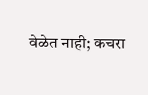वेळेत नाही; कचरा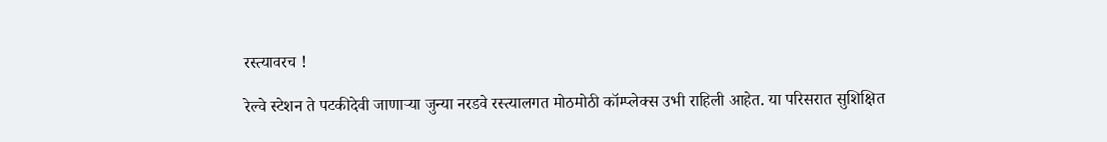रस्त्यावरच !

रेल्वे स्टेशन ते पटकीदेवी जाणाऱ्या जुन्या नरडवे रस्त्यालगत मोठमोठी कॉम्प्लेक्स उभी राहिली आहेत. या परिसरात सुशिक्षित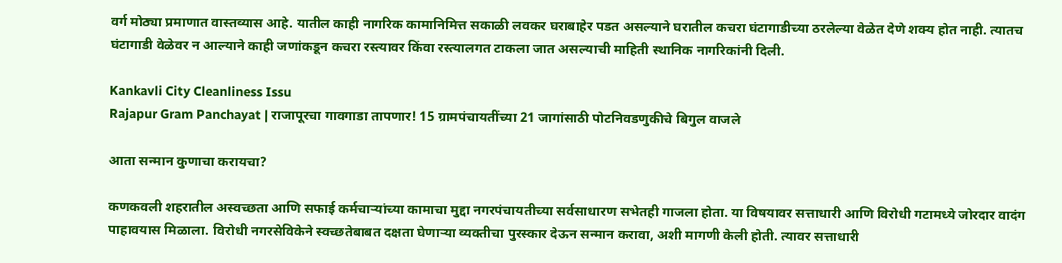वर्ग मोठ्या प्रमाणात वास्तव्यास आहे. यातील काही नागरिक कामानिमित्त सकाळी लवकर घराबाहेर पडत असल्याने घरातील कचरा घंटागाडीच्या ठरलेल्या वेळेत देणे शक्य होत नाही. त्यातच घंटागाडी वेळेवर न आल्याने काही जणांकडून कचरा रस्त्यावर किंवा रस्त्यालगत टाकला जात असल्याची माहिती स्थानिक नागरिकांनी दिली.

Kankavli City Cleanliness Issu
Rajapur Gram Panchayat | राजापूरचा गावगाडा तापणार! 15 ग्रामपंचायतींच्या 21 जागांसाठी पोटनिवडणुकीचे बिगुल वाजले

आता सन्मान कुणाचा करायचा?

कणकवली शहरातील अस्वच्छता आणि सफाई कर्मचाऱ्यांच्या कामाचा मुद्दा नगरपंचायतीच्या सर्वसाधारण सभेतही गाजला होता. या विषयावर सत्ताधारी आणि विरोधी गटामध्ये जोरदार वादंग पाहावयास मिळाला. विरोधी नगरसेविकेने स्वच्छतेबाबत दक्षता घेणाऱ्या व्यक्तीचा पुरस्कार देऊन सन्मान करावा, अशी मागणी केली होती. त्यावर सत्ताधारी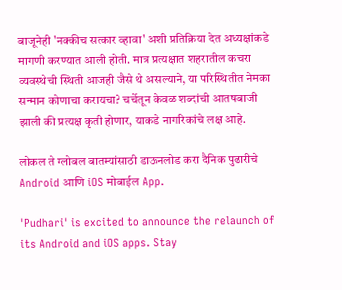बाजूनेही 'नक्कीच सत्कार व्हावा' अशी प्रतिक्रिया देत अध्यक्षांकडे मागणी करण्यात आली होती. मात्र प्रत्यक्षात शहरातील कचरा व्यवस्थेची स्थिती आजही जैसे थे असल्याने, या परिस्थितीत नेमका सन्मान कोणाचा करायचा? चर्चेतून केवळ शब्दांची आतषबाजी झाली की प्रत्यक्ष कृती होणार, याकडे नागरिकांचे लक्ष आहे.

लोकल ते ग्लोबल बातम्यांसाठी डाऊनलोड करा दैनिक पुढारीचे Android आणि iOS मोबाईल App.

'Pudhari' is excited to announce the relaunch of its Android and iOS apps. Stay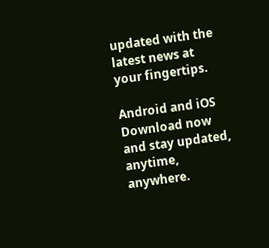updated with the latest news at your fingertips.

Android and iOS Download now and stay updated, anytime, anywhere.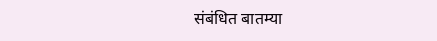संबंधित बातम्या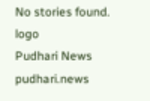No stories found.
logo
Pudhari News
pudhari.news